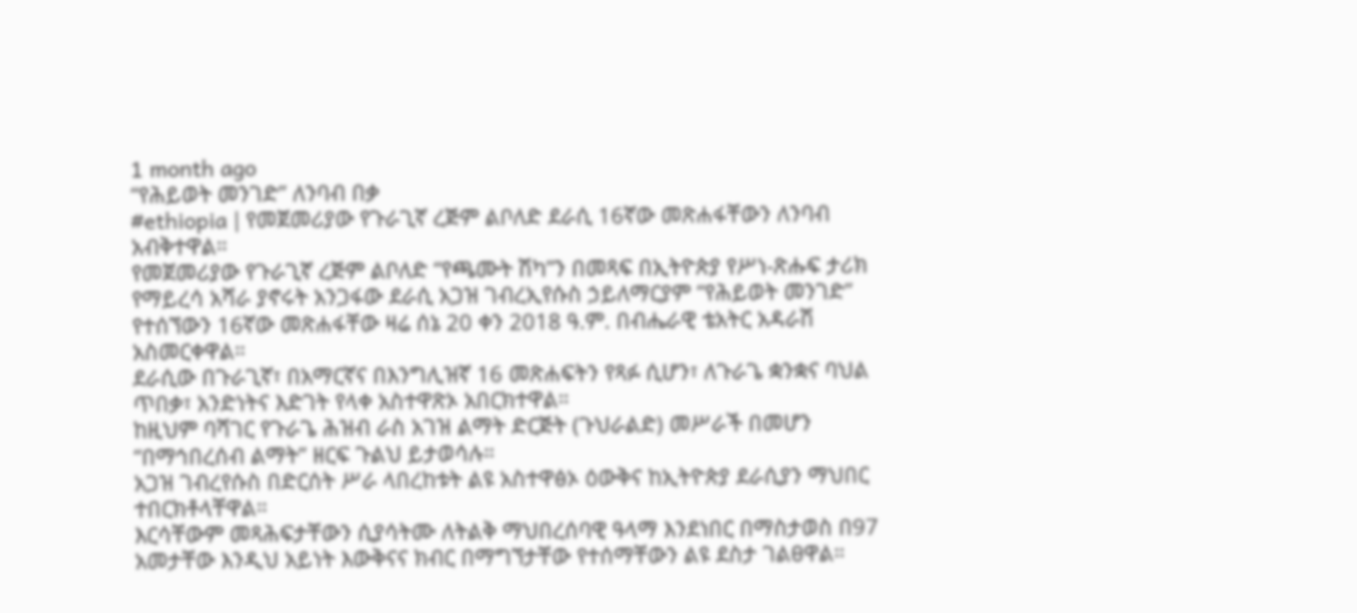1 month ago
“የሕይወት መንገድ” ለንባብ በቃ
#ethiopia | የመጀመሪያው የጉራጊኛ ረጅም ልቦለድ ደራሲ 16ኛው መጽሐፋቸውን ለንባብ አብቅተዋል።
የመጀመሪያው የጉራጊኛ ረጅም ልቦለድ “የጫሙት ሽካ”ን በመጻፍ በኢትዮጵያ የሥነ-ጽሑፍ ታሪክ የማይረሳ አሻራ ያኖሩት አንጋፋው ደራሲ አጋዝ ገብረኢየሱስ ኃይለማርያም “የሕይወት መንገድ” የተሰኘውን 16ኛው መጽሐፋቸው ዛሬ ሰኔ 20 ቀን 2018 ዓ.ም. በብሔራዊ ቴአትር አዳራሽ አስመርቀዋል።
ደራሲው በጉራጊኛ፣ በአማርኛና በእንግሊዝኛ 16 መጽሐፍትን የጻፉ ሲሆን፣ ለጉራጌ ቋንቋና ባህል ጥበቃ፣ አንድነትና እድገት የላቀ አስተዋጽኦ አበርክተዋል።
ከዚህም ባሻገር የጉራጌ ሕዝብ ራስ አገዝ ልማት ድርጅት (ጉህራልድ) መሥራች በመሆን “በማኅበረሰብ ልማት” ዘርፍ ጉልህ ይታወሳሉ።
አጋዝ ገብረየሱስ በድርሰት ሥራ ላበረከቱት ልዩ አስተዋፅኦ ዕውቅና ከኢትዮጵያ ደራሲያን ማህበር ተበርክቶላቸዋል።
እርሳቸውም መጻሕፍታቸውን ሲያሳትሙ ለትልቅ ማህበረሰባዊ ዓላማ እንደነበር በማስታወስ በ97 አመታቸው እንዲህ አይነት እውቅናና ክብር በማግኘታቸው የተሰማቸውን ልዩ ደስታ ገልፀዋል።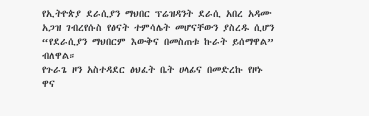የኢትዮጵያ ደራሲያን ማህበር ፕሬዝዳንት ደራሲ አበረ አዳሙ አጋዝ ገብረየሱስ የፅናት ተምሳሌት መሆናቸውን ያስረዱ ሲሆን “የደራሲያን ማህበርም እውቅና በመስጠቱ ኩራት ይሰማዋል” ብለዋል።
የጉራጌ ዞን አስተዳደር ፅህፈት ቤት ሀላፊና በመድረኩ የዞኑ ዋና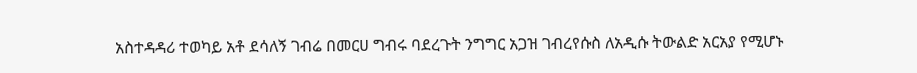አስተዳዳሪ ተወካይ አቶ ደሳለኝ ገብሬ በመርሀ ግብሩ ባደረጉት ንግግር አጋዝ ገብረየሱስ ለአዲሱ ትውልድ አርአያ የሚሆኑ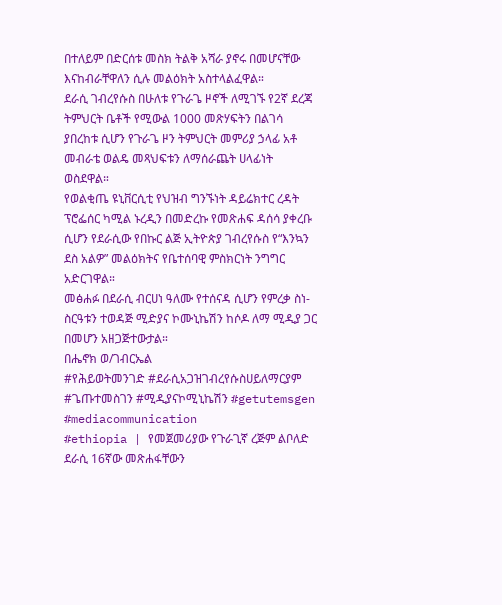በተለይም በድርሰቱ መስክ ትልቅ አሻራ ያኖሩ በመሆናቸው እናከብራቸዋለን ሲሉ መልዕክት አስተላልፈዋል።
ደራሲ ገብረየሱስ በሁለቱ የጉራጌ ዞኖች ለሚገኙ የ2ኛ ደረጃ ትምህርት ቤቶች የሚውል 1000 መጽሃፍትን በልገሳ ያበረከቱ ሲሆን የጉራጌ ዞን ትምህርት መምሪያ ኃላፊ አቶ መብራቴ ወልዴ መጻህፍቱን ለማሰራጨት ሀላፊነት ወስደዋል።
የወልቂጤ ዩኒቨርሲቲ የህዝብ ግንኙነት ዳይሬክተር ረዳት ፕሮፌሰር ካሚል ኑረዲን በመድረኩ የመጽሐፍ ዳሰሳ ያቀረቡ ሲሆን የደራሲው የበኩር ልጅ ኢትዮጵያ ገብረየሱስ የ“እንኳን ደስ አልዎ” መልዕክትና የቤተሰባዊ ምስክርነት ንግግር አድርገዋል።
መፅሐፉ በደራሲ ብርሀነ ዓለሙ የተሰናዳ ሲሆን የምረቃ ስነ-ስርዓቱን ተወዳጅ ሚድያና ኮሙኒኬሽን ከሶዶ ለማ ሚዲያ ጋር በመሆን አዘጋጅተውታል።
በሔኖክ ወ/ገብርኤል
#የሕይወትመንገድ #ደራሲአጋዝገብረየሱስሀይለማርያም #ጌጡተመስገን #ሚዲያናኮሚኒኬሽን #getutemsgen #mediacommunication
#ethiopia | የመጀመሪያው የጉራጊኛ ረጅም ልቦለድ ደራሲ 16ኛው መጽሐፋቸውን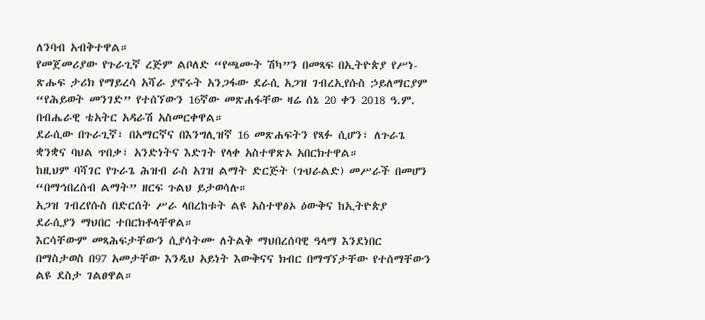ለንባብ አብቅተዋል።
የመጀመሪያው የጉራጊኛ ረጅም ልቦለድ “የጫሙት ሽካ”ን በመጻፍ በኢትዮጵያ የሥነ-ጽሑፍ ታሪክ የማይረሳ አሻራ ያኖሩት አንጋፋው ደራሲ አጋዝ ገብረኢየሱስ ኃይለማርያም “የሕይወት መንገድ” የተሰኘውን 16ኛው መጽሐፋቸው ዛሬ ሰኔ 20 ቀን 2018 ዓ.ም. በብሔራዊ ቴአትር አዳራሽ አስመርቀዋል።
ደራሲው በጉራጊኛ፣ በአማርኛና በእንግሊዝኛ 16 መጽሐፍትን የጻፉ ሲሆን፣ ለጉራጌ ቋንቋና ባህል ጥበቃ፣ አንድነትና እድገት የላቀ አስተዋጽኦ አበርክተዋል።
ከዚህም ባሻገር የጉራጌ ሕዝብ ራስ አገዝ ልማት ድርጅት (ጉህራልድ) መሥራች በመሆን “በማኅበረሰብ ልማት” ዘርፍ ጉልህ ይታወሳሉ።
አጋዝ ገብረየሱስ በድርሰት ሥራ ላበረከቱት ልዩ አስተዋፅኦ ዕውቅና ከኢትዮጵያ ደራሲያን ማህበር ተበርክቶላቸዋል።
እርሳቸውም መጻሕፍታቸውን ሲያሳትሙ ለትልቅ ማህበረሰባዊ ዓላማ እንደነበር በማስታወስ በ97 አመታቸው እንዲህ አይነት እውቅናና ክብር በማግኘታቸው የተሰማቸውን ልዩ ደስታ ገልፀዋል።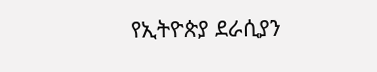የኢትዮጵያ ደራሲያን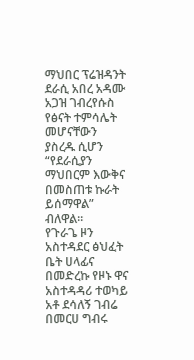ማህበር ፕሬዝዳንት ደራሲ አበረ አዳሙ አጋዝ ገብረየሱስ የፅናት ተምሳሌት መሆናቸውን ያስረዱ ሲሆን “የደራሲያን ማህበርም እውቅና በመስጠቱ ኩራት ይሰማዋል” ብለዋል።
የጉራጌ ዞን አስተዳደር ፅህፈት ቤት ሀላፊና በመድረኩ የዞኑ ዋና አስተዳዳሪ ተወካይ አቶ ደሳለኝ ገብሬ በመርሀ ግብሩ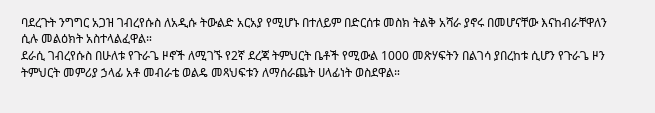ባደረጉት ንግግር አጋዝ ገብረየሱስ ለአዲሱ ትውልድ አርአያ የሚሆኑ በተለይም በድርሰቱ መስክ ትልቅ አሻራ ያኖሩ በመሆናቸው እናከብራቸዋለን ሲሉ መልዕክት አስተላልፈዋል።
ደራሲ ገብረየሱስ በሁለቱ የጉራጌ ዞኖች ለሚገኙ የ2ኛ ደረጃ ትምህርት ቤቶች የሚውል 1000 መጽሃፍትን በልገሳ ያበረከቱ ሲሆን የጉራጌ ዞን ትምህርት መምሪያ ኃላፊ አቶ መብራቴ ወልዴ መጻህፍቱን ለማሰራጨት ሀላፊነት ወስደዋል።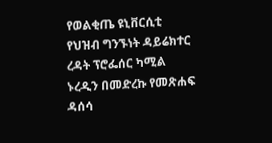የወልቂጤ ዩኒቨርሲቲ የህዝብ ግንኙነት ዳይሬክተር ረዳት ፕሮፌሰር ካሚል ኑረዲን በመድረኩ የመጽሐፍ ዳሰሳ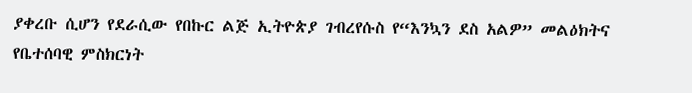ያቀረቡ ሲሆን የደራሲው የበኩር ልጅ ኢትዮጵያ ገብረየሱስ የ“እንኳን ደስ አልዎ” መልዕክትና የቤተሰባዊ ምስክርነት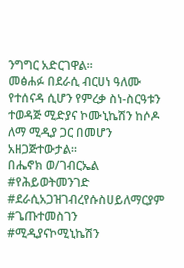ንግግር አድርገዋል።
መፅሐፉ በደራሲ ብርሀነ ዓለሙ የተሰናዳ ሲሆን የምረቃ ስነ-ስርዓቱን ተወዳጅ ሚድያና ኮሙኒኬሽን ከሶዶ ለማ ሚዲያ ጋር በመሆን አዘጋጅተውታል።
በሔኖክ ወ/ገብርኤል
#የሕይወትመንገድ #ደራሲአጋዝገብረየሱስሀይለማርያም #ጌጡተመስገን #ሚዲያናኮሚኒኬሽን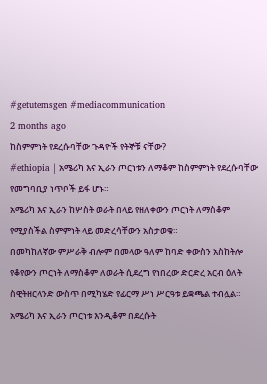#getutemsgen #mediacommunication
2 months ago
ከስምምነት የደረሱባቸው ጉዳዮች የትኞቹ ናቸው?
#ethiopia | አሜሪካ እና ኢራን ጦርነቱን ለማቆም ከስምምነት የደረሱባቸው የመግባቢያ ነጥቦች ይፋ ሆኑ።
አሜሪካ እና ኢራን ከሦስት ወራት በላይ የዘለቀውን ጦርነት ለማስቆም የሚያስችል ስምምነት ላይ መድረሳቸውን አስታወቁ።
በመካከለኛው ምሥራቅ ብሎም በመላው ዓለም ከባድ ቀውስን አስከትሎ የቆየውን ጦርነት ለማስቆም ለወራት ሲደረግ የነበረው ድርድረ አርብ ዕለት ስዊትዘርላንድ ውስጥ በሚካሄድ የፊርማ ሥነ ሥርዓቱ ይቋጫል ተብሏል።
አሜሪካ እና ኢራን ጦርነቱ እንዲቆም በደረሱት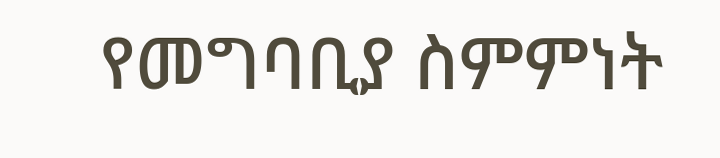የመግባቢያ ስምምነት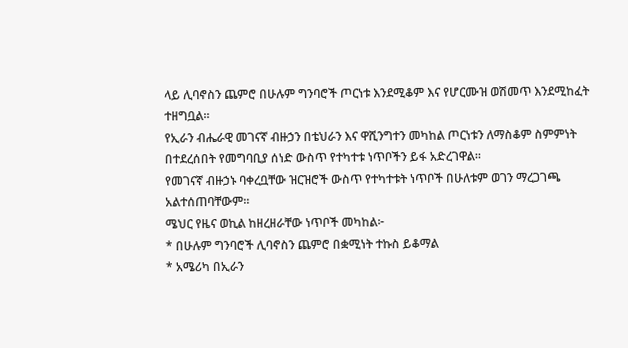ላይ ሊባኖስን ጨምሮ በሁሉም ግንባሮች ጦርነቱ እንደሚቆም እና የሆርሙዝ ወሽመጥ እንደሚከፈት ተዘግቧል።
የኢራን ብሔራዊ መገናኛ ብዙኃን በቴህራን እና ዋሺንግተን መካከል ጦርነቱን ለማስቆም ስምምነት በተደረሰበት የመግባቢያ ሰነድ ውስጥ የተካተቱ ነጥቦችን ይፋ አድረገዋል።
የመገናኛ ብዙኃኑ ባቀረቧቸው ዝርዝሮች ውስጥ የተካተቱት ነጥቦች በሁለቱም ወገን ማረጋገጫ አልተሰጠባቸውም።
ሜህር የዜና ወኪል ከዘረዘራቸው ነጥቦች መካከል፦
* በሁሉም ግንባሮች ሊባኖስን ጨምሮ በቋሚነት ተኩስ ይቆማል
* አሜሪካ በኢራን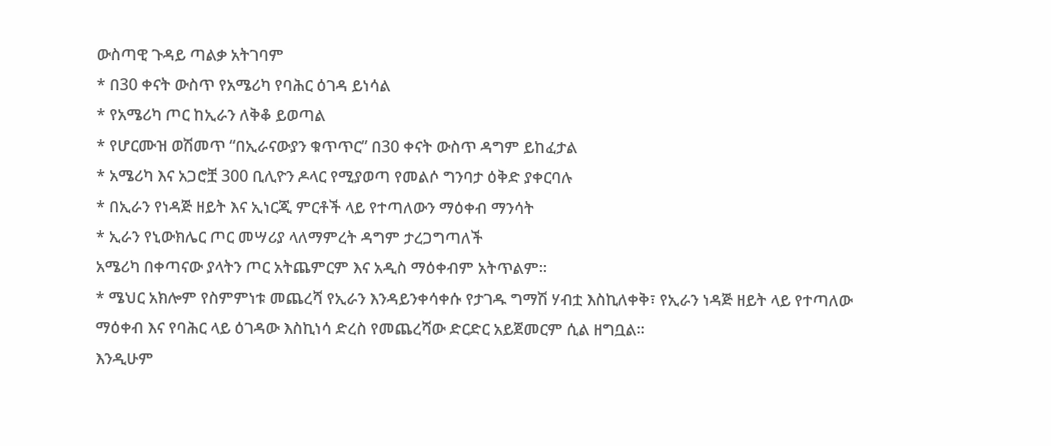ውስጣዊ ጉዳይ ጣልቃ አትገባም
* በ30 ቀናት ውስጥ የአሜሪካ የባሕር ዕገዳ ይነሳል
* የአሜሪካ ጦር ከኢራን ለቅቆ ይወጣል
* የሆርሙዝ ወሽመጥ “በኢራናውያን ቁጥጥር” በ30 ቀናት ውስጥ ዳግም ይከፈታል
* አሜሪካ እና አጋሮቿ 300 ቢሊዮን ዶላር የሚያወጣ የመልሶ ግንባታ ዕቅድ ያቀርባሉ
* በኢራን የነዳጅ ዘይት እና ኢነርጂ ምርቶች ላይ የተጣለውን ማዕቀብ ማንሳት
* ኢራን የኒውክሌር ጦር መሣሪያ ላለማምረት ዳግም ታረጋግጣለች
አሜሪካ በቀጣናው ያላትን ጦር አትጨምርም እና አዲስ ማዕቀብም አትጥልም።
* ሜህር አክሎም የስምምነቱ መጨረሻ የኢራን እንዳይንቀሳቀሱ የታገዱ ግማሽ ሃብቷ እስኪለቀቅ፣ የኢራን ነዳጅ ዘይት ላይ የተጣለው ማዕቀብ እና የባሕር ላይ ዕገዳው እስኪነሳ ድረስ የመጨረሻው ድርድር አይጀመርም ሲል ዘግቧል።
እንዲሁም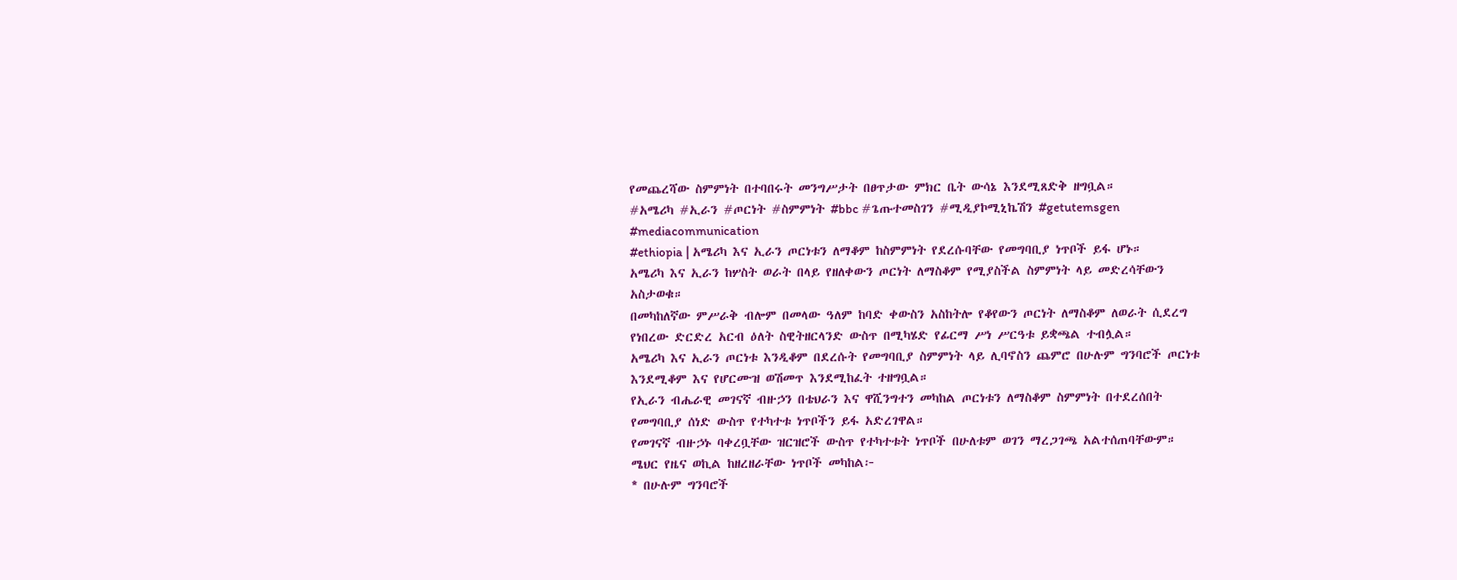የመጨረሻው ስምምነት በተባበሩት መንግሥታት በፀጥታው ምክር ቤት ውሳኔ እንደሚጸድቅ ዘግቧል።
#አሜሪካ #ኢራን #ጦርነት #ስምምነት #bbc #ጌጡተመስገን #ሚዲያኮሚኒኬሽን #getutemsgen #mediacommunication
#ethiopia | አሜሪካ እና ኢራን ጦርነቱን ለማቆም ከስምምነት የደረሱባቸው የመግባቢያ ነጥቦች ይፋ ሆኑ።
አሜሪካ እና ኢራን ከሦስት ወራት በላይ የዘለቀውን ጦርነት ለማስቆም የሚያስችል ስምምነት ላይ መድረሳቸውን አስታወቁ።
በመካከለኛው ምሥራቅ ብሎም በመላው ዓለም ከባድ ቀውስን አስከትሎ የቆየውን ጦርነት ለማስቆም ለወራት ሲደረግ የነበረው ድርድረ አርብ ዕለት ስዊትዘርላንድ ውስጥ በሚካሄድ የፊርማ ሥነ ሥርዓቱ ይቋጫል ተብሏል።
አሜሪካ እና ኢራን ጦርነቱ እንዲቆም በደረሱት የመግባቢያ ስምምነት ላይ ሊባኖስን ጨምሮ በሁሉም ግንባሮች ጦርነቱ እንደሚቆም እና የሆርሙዝ ወሽመጥ እንደሚከፈት ተዘግቧል።
የኢራን ብሔራዊ መገናኛ ብዙኃን በቴህራን እና ዋሺንግተን መካከል ጦርነቱን ለማስቆም ስምምነት በተደረሰበት የመግባቢያ ሰነድ ውስጥ የተካተቱ ነጥቦችን ይፋ አድረገዋል።
የመገናኛ ብዙኃኑ ባቀረቧቸው ዝርዝሮች ውስጥ የተካተቱት ነጥቦች በሁለቱም ወገን ማረጋገጫ አልተሰጠባቸውም።
ሜህር የዜና ወኪል ከዘረዘራቸው ነጥቦች መካከል፦
* በሁሉም ግንባሮች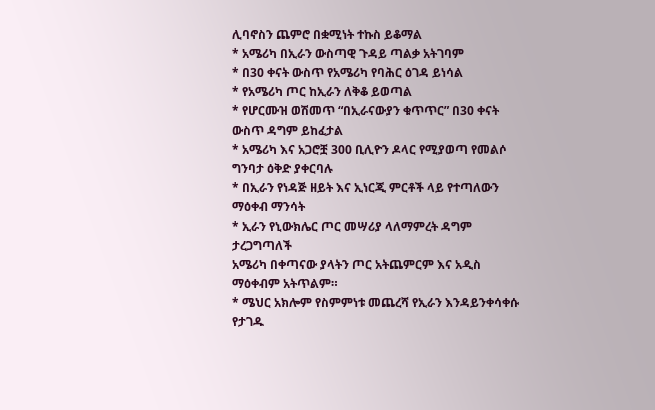ሊባኖስን ጨምሮ በቋሚነት ተኩስ ይቆማል
* አሜሪካ በኢራን ውስጣዊ ጉዳይ ጣልቃ አትገባም
* በ30 ቀናት ውስጥ የአሜሪካ የባሕር ዕገዳ ይነሳል
* የአሜሪካ ጦር ከኢራን ለቅቆ ይወጣል
* የሆርሙዝ ወሽመጥ “በኢራናውያን ቁጥጥር” በ30 ቀናት ውስጥ ዳግም ይከፈታል
* አሜሪካ እና አጋሮቿ 300 ቢሊዮን ዶላር የሚያወጣ የመልሶ ግንባታ ዕቅድ ያቀርባሉ
* በኢራን የነዳጅ ዘይት እና ኢነርጂ ምርቶች ላይ የተጣለውን ማዕቀብ ማንሳት
* ኢራን የኒውክሌር ጦር መሣሪያ ላለማምረት ዳግም ታረጋግጣለች
አሜሪካ በቀጣናው ያላትን ጦር አትጨምርም እና አዲስ ማዕቀብም አትጥልም።
* ሜህር አክሎም የስምምነቱ መጨረሻ የኢራን እንዳይንቀሳቀሱ የታገዱ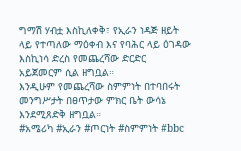ግማሽ ሃብቷ እስኪለቀቅ፣ የኢራን ነዳጅ ዘይት ላይ የተጣለው ማዕቀብ እና የባሕር ላይ ዕገዳው እስኪነሳ ድረስ የመጨረሻው ድርድር አይጀመርም ሲል ዘግቧል።
እንዲሁም የመጨረሻው ስምምነት በተባበሩት መንግሥታት በፀጥታው ምክር ቤት ውሳኔ እንደሚጸድቅ ዘግቧል።
#አሜሪካ #ኢራን #ጦርነት #ስምምነት #bbc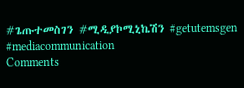#ጌጡተመስገን #ሚዲያኮሚኒኬሽን #getutemsgen #mediacommunication
Comments